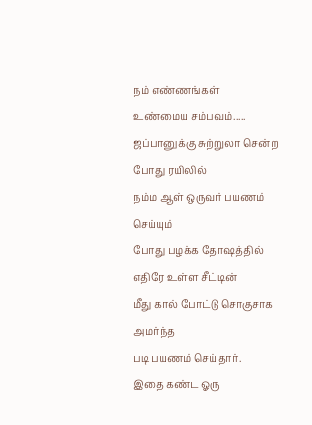நம் எண்ணங்கள்
உண்மைய சம்பவம்.....
ஜப்பானுக்கு சுற்றுலா சென்ற போது ரயிலில்
நம்ம ஆள் ஒருவர் பயணம் செய்யும்
போது பழக்க தோஷத்தில் எதிரே உள்ள சீட்டின்
மீது கால் போட்டு சொகுசாக அமர்ந்த
படி பயணம் செய்தார்.
இதை கண்ட ஓரு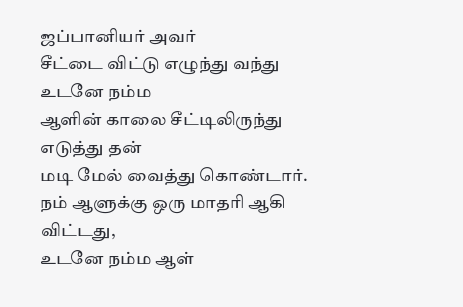ஜப்பானியர் அவர்
சீட்டை விட்டு எழுந்து வந்து உடனே நம்ம
ஆளின் காலை சீட்டிலிருந்து எடுத்து தன்
மடி மேல் வைத்து கொண்டார்.
நம் ஆளுக்கு ஒரு மாதரி ஆகி விட்டது,
உடனே நம்ம ஆள்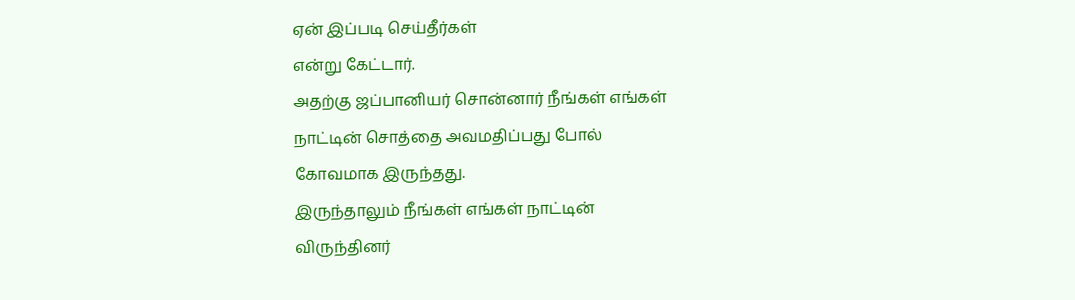ஏன் இப்படி செய்தீர்கள்
என்று கேட்டார்.
அதற்கு ஜப்பானியர் சொன்னார் நீங்கள் எங்கள்
நாட்டின் சொத்தை அவமதிப்பது போல்
கோவமாக இருந்தது.
இருந்தாலும் நீங்கள் எங்கள் நாட்டின்
விருந்தினர்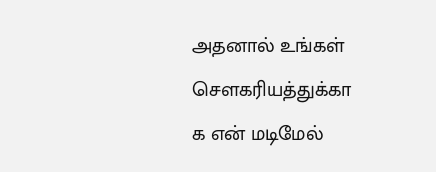அதனால் உங்கள் செளகரியத்துக்கா
க என் மடிமேல்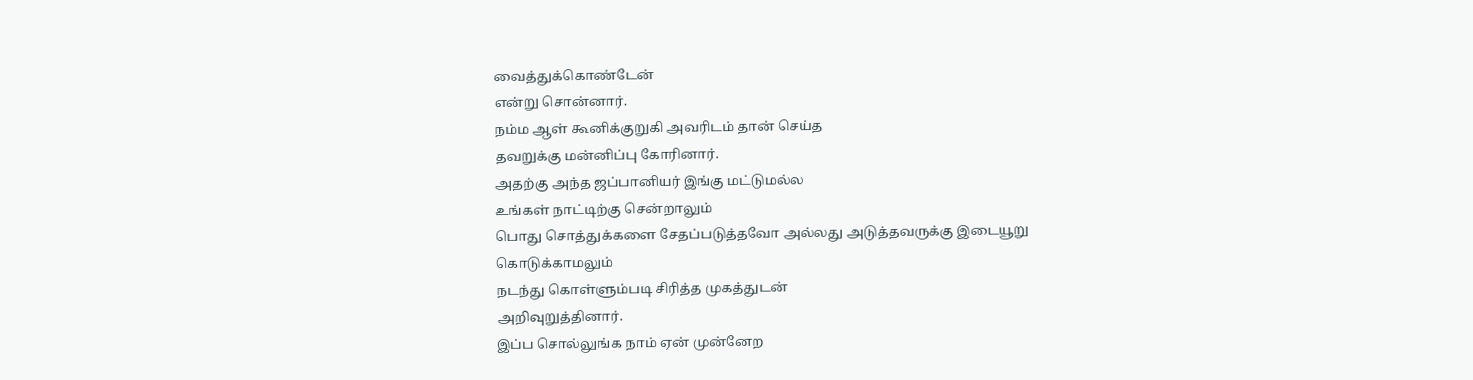வைத்துக்கொண்டேன்
என்று சொன்னார்.
நம்ம ஆள் கூனிக்குறுகி அவரிடம் தான் செய்த
தவறுக்கு மன்னிப்பு கோரினார்.
அதற்கு அந்த ஜப்பானியர் இங்கு மட்டுமல்ல
உங்கள் நாட்டிற்கு சென்றாலும்
பொது சொத்துக்களை சேதப்படுத்தவோ அல்லது அடுத்தவருக்கு இடையூறு கொடுக்காமலும்
நடந்து கொள்ளும்படி சிரித்த முகத்துடன்
அறிவுறுத்தினார்.
இப்ப சொல்லுங்க நாம் ஏன் முன்னேற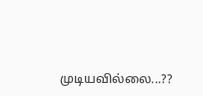முடியவில்லை...??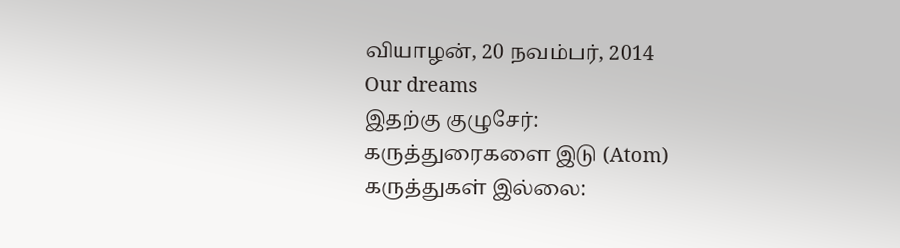வியாழன், 20 நவம்பர், 2014
Our dreams
இதற்கு குழுசேர்:
கருத்துரைகளை இடு (Atom)
கருத்துகள் இல்லை: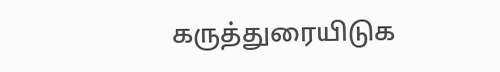கருத்துரையிடுக